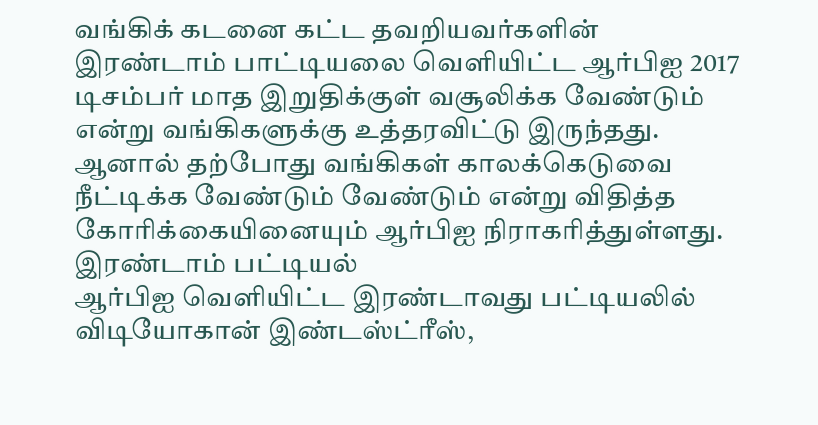வங்கிக் கடனை கட்ட தவறியவர்களின் இரண்டாம் பாட்டியலை வெளியிட்ட ஆர்பிஐ 2017 டிசம்பர் மாத இறுதிக்குள் வசூலிக்க வேண்டும் என்று வங்கிகளுக்கு உத்தரவிட்டு இருந்தது.
ஆனால் தற்போது வங்கிகள் காலக்கெடுவை நீட்டிக்க வேண்டும் வேண்டும் என்று விதித்த கோரிக்கையினையும் ஆர்பிஐ நிராகரித்துள்ளது.
இரண்டாம் பட்டியல்
ஆர்பிஐ வெளியிட்ட இரண்டாவது பட்டியலில் விடியோகான் இண்டஸ்ட்ரீஸ்,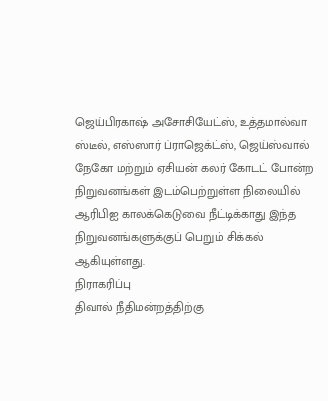ஜெய்பிரகாஷ் அசோசியேட்ஸ், உத்தமால்வா ஸ்டீல், எஸ்ஸார் ப்ராஜெக்ட்ஸ், ஜெய்ஸ்வால் நேகோ மற்றும் ஏசியன் கலர் கோடட் போன்ற நிறுவனங்கள் இடம்பெற்றுள்ள நிலையில் ஆரிபிஐ காலக்கெடுவை நீட்டிக்காது இந்த நிறுவனங்களுக்குப் பெறும் சிக்கல் ஆகியுள்ளது.
நிராகரிப்பு
திவால் நீதிமன்றத்திற்கு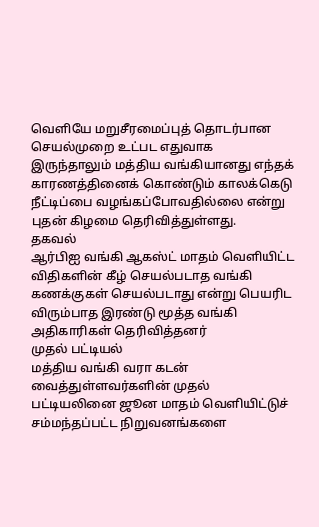வெளியே மறுசீரமைப்புத் தொடர்பான செயல்முறை உட்பட எதுவாக இருந்தாலும் மத்திய வங்கியானது எந்தக் காரணத்தினைக் கொண்டும் காலக்கெடு நீட்டிப்பை வழங்கப்போவதில்லை என்று புதன் கிழமை தெரிவித்துள்ளது.
தகவல்
ஆர்பிஐ வங்கி ஆகஸ்ட் மாதம் வெளியிட்ட விதிகளின் கீழ் செயல்படாத வங்கி கணக்குகள் செயல்படாது என்று பெயரிட விரும்பாத இரண்டு மூத்த வங்கி அதிகாரிகள் தெரிவித்தனர்
முதல் பட்டியல்
மத்திய வங்கி வரா கடன் வைத்துள்ளவர்களின் முதல் பட்டியலினை ஜூன மாதம் வெளியிட்டுச் சம்மந்தப்பட்ட நிறுவனங்களை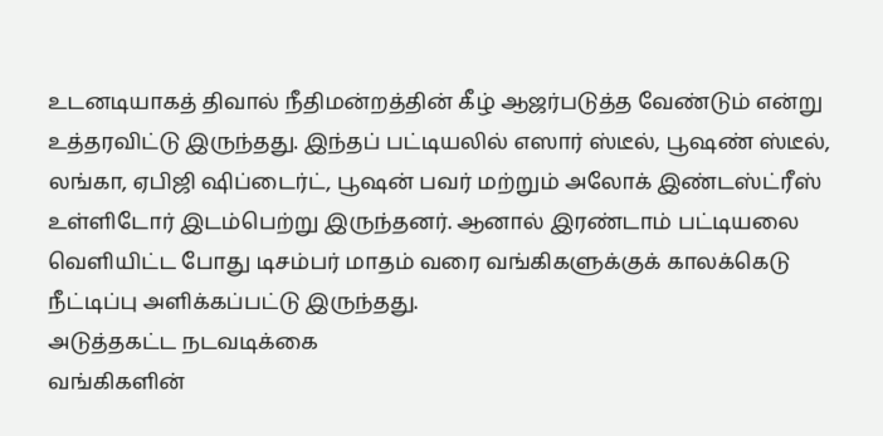உடனடியாகத் திவால் நீதிமன்றத்தின் கீழ் ஆஜர்படுத்த வேண்டும் என்று உத்தரவிட்டு இருந்தது. இந்தப் பட்டியலில் எஸார் ஸ்டீல், பூஷண் ஸ்டீல், லங்கா, ஏபிஜி ஷிப்டைர்ட், பூஷன் பவர் மற்றும் அலோக் இண்டஸ்ட்ரீஸ் உள்ளிடோர் இடம்பெற்று இருந்தனர். ஆனால் இரண்டாம் பட்டியலை வெளியிட்ட போது டிசம்பர் மாதம் வரை வங்கிகளுக்குக் காலக்கெடு நீட்டிப்பு அளிக்கப்பட்டு இருந்தது.
அடுத்தகட்ட நடவடிக்கை
வங்கிகளின்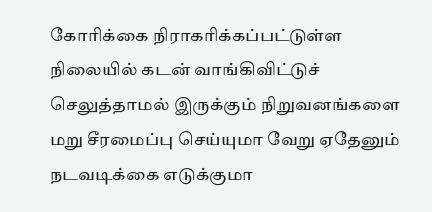கோரிக்கை நிராகரிக்கப்பட்டுள்ள நிலையில் கடன் வாங்கிவிட்டுச் செலுத்தாமல் இருக்கும் நிறுவனங்களை மறு சீரமைப்பு செய்யுமா வேறு ஏதேனும் நடவடிக்கை எடுக்குமா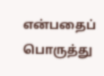என்பதைப் பொருத்து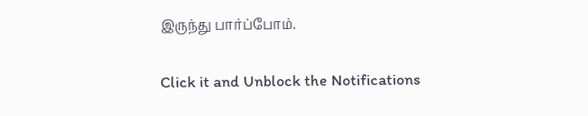இருந்து பார்ப்போம்.


Click it and Unblock the Notifications